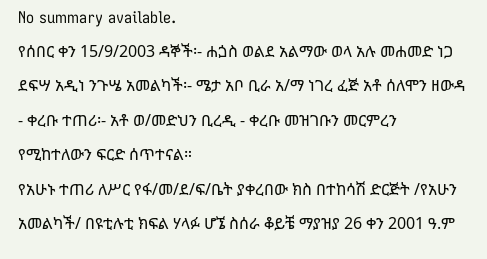No summary available.
የሰበር ቀን 15/9/2003 ዳኞች፡- ሐጏስ ወልደ አልማው ወላ አሉ መሐመድ ነጋ ደፍሣ አዲነ ንጉሤ አመልካች፡- ሜታ አቦ ቢራ አ/ማ ነገረ ፈጅ አቶ ሰለሞን ዘውዳ - ቀረቡ ተጠሪ፡- አቶ ወ/መድህን ቢረዲ - ቀረቡ መዝገቡን መርምረን የሚከተለውን ፍርድ ሰጥተናል።
የአሁኑ ተጠሪ ለሥር የፋ/መ/ደ/ፍ/ቤት ያቀረበው ክስ በተከሳሽ ድርጅት /የአሁን አመልካች/ በዩቲሉቲ ክፍል ሃላፉ ሆኜ ስሰራ ቆይቼ ማያዝያ 26 ቀን 2001 ዓ.ም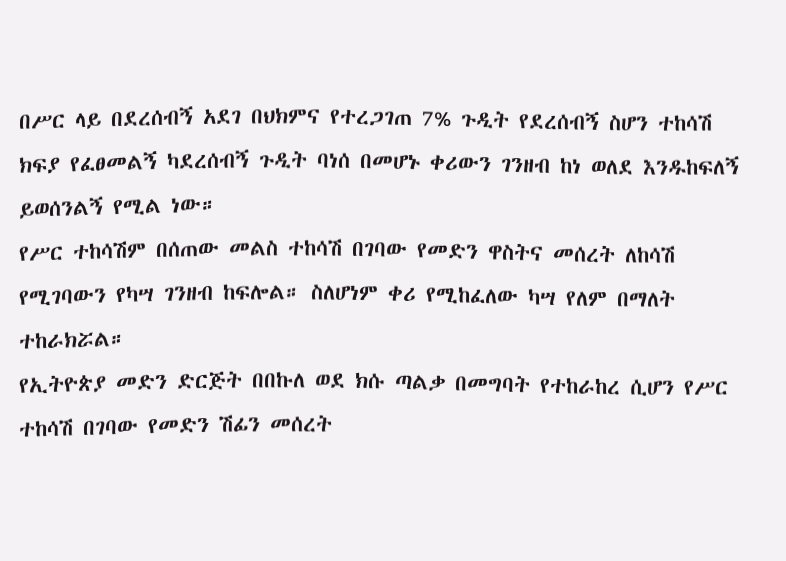በሥር ላይ በደረሰብኝ አደገ በህክምና የተረጋገጠ 7% ጉዲት የደረሰብኝ ስሆን ተከሳሽ ክፍያ የፈፀመልኝ ካደረሰብኝ ጉዲት ባነሰ በመሆኑ ቀሪውን ገንዘብ ከነ ወለደ እንዱከፍለኝ ይወሰንልኝ የሚል ነው።
የሥር ተከሳሽም በሰጠው መልስ ተከሳሽ በገባው የመድን ዋስትና መሰረት ለከሳሽ የሚገባውን የካሣ ገንዘብ ከፍሎል። ስለሆነም ቀሪ የሚከፈለው ካሣ የለም በማለት ተከራክሯል።
የኢትዮጵያ መድን ድርጅት በበኩለ ወደ ክሱ ጣልቃ በመግባት የተከራከረ ሲሆን የሥር ተከሳሽ በገባው የመድን ሽፊን መሰረት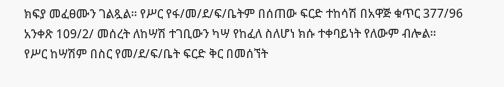ክፍያ መፈፀሙን ገልጿል። የሥር የፋ/መ/ደ/ፍ/ቤትም በሰጠው ፍርድ ተከሳሽ በአዋጅ ቁጥር 377/96 አንቀጽ 109/2/ መሰረት ለከሣሽ ተገቢውን ካሣ የከፈለ ስለሆነ ክሱ ተቀባይነት የለውም ብሎል።
የሥር ከሣሽም በስር የመ/ደ/ፍ/ቤት ፍርድ ቅር በመሰኘት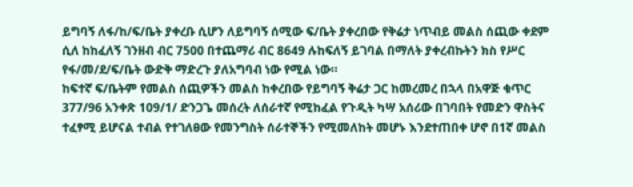ይግባኝ ለፋ/ከ/ፍ/ቤት ያቀረቡ ሲሆን ለይግባኝ ሰሚው ፍ/ቤት ያቀረበው የቅሬታ ነጥብይ መልስ ሰጪው ቀደም ሲለ ከከፈለኝ ገንዘብ ብር 7500 በተጨማሪ ብር 8649 ሉከፍለኝ ይገባል በማለት ያቀረብኩትን ክስ የሥር የፋ/መ/ደ/ፍ/ቤት ውድቅ ማድረጉ ያለአግባብ ነው የሚል ነው።
ከፍተኛ ፍ/ቤትም የመልስ ሰጪዎችን መልስ ከቀረበው የይግባኝ ቅሬታ ጋር ከመረመረ በኋላ በአዋጅ ቁጥር 377/96 አንቀጽ 109/1/ ድንጋጌ መሰረት ለሰራተኛ የሚከፈል የጉዲት ካሣ አሰሪው በገባበት የመድን ዋስትና ተፈፃሚ ይሆናል ተብል የተገለፀው የመንግስት ሰራተኞችን የሚመለከት መሆኑ እንደተጠበቀ ሆኖ በ1ኛ መልስ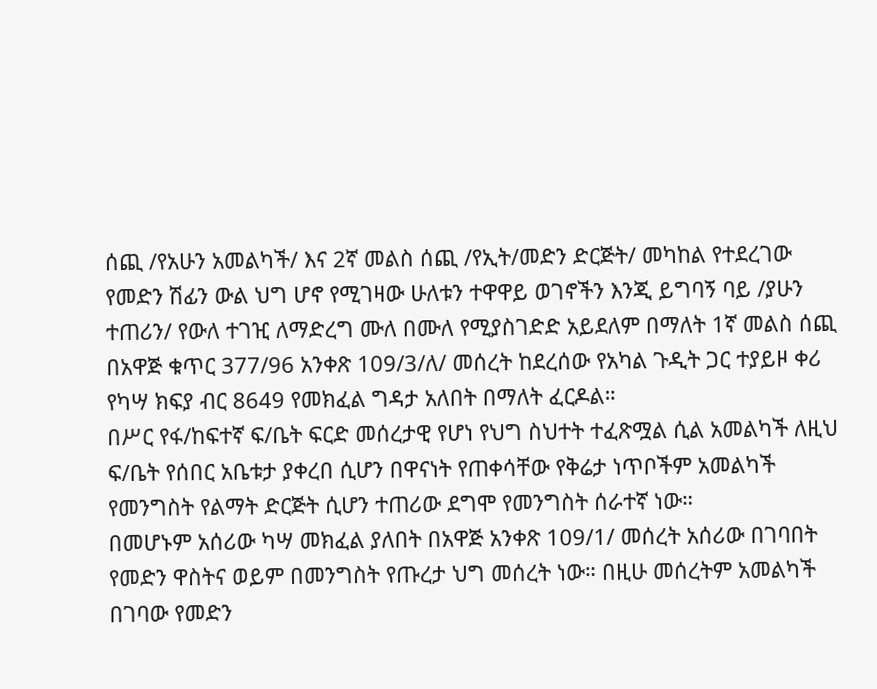ሰጪ /የአሁን አመልካች/ እና 2ኛ መልስ ሰጪ /የኢት/መድን ድርጅት/ መካከል የተደረገው የመድን ሽፊን ውል ህግ ሆኖ የሚገዛው ሁለቱን ተዋዋይ ወገኖችን እንጂ ይግባኝ ባይ /ያሁን ተጠሪን/ የውለ ተገዢ ለማድረግ ሙለ በሙለ የሚያስገድድ አይደለም በማለት 1ኛ መልስ ሰጪ በአዋጅ ቁጥር 377/96 አንቀጽ 109/3/ለ/ መሰረት ከደረሰው የአካል ጉዲት ጋር ተያይዞ ቀሪ የካሣ ክፍያ ብር 8649 የመክፈል ግዳታ አለበት በማለት ፈርዶል።
በሥር የፋ/ከፍተኛ ፍ/ቤት ፍርድ መሰረታዊ የሆነ የህግ ስህተት ተፈጽሟል ሲል አመልካች ለዚህ ፍ/ቤት የሰበር አቤቱታ ያቀረበ ሲሆን በዋናነት የጠቀሳቸው የቅሬታ ነጥቦችም አመልካች የመንግስት የልማት ድርጅት ሲሆን ተጠሪው ደግሞ የመንግስት ሰራተኛ ነው።
በመሆኑም አሰሪው ካሣ መክፈል ያለበት በአዋጅ አንቀጽ 109/1/ መሰረት አሰሪው በገባበት የመድን ዋስትና ወይም በመንግስት የጡረታ ህግ መሰረት ነው። በዚሁ መሰረትም አመልካች በገባው የመድን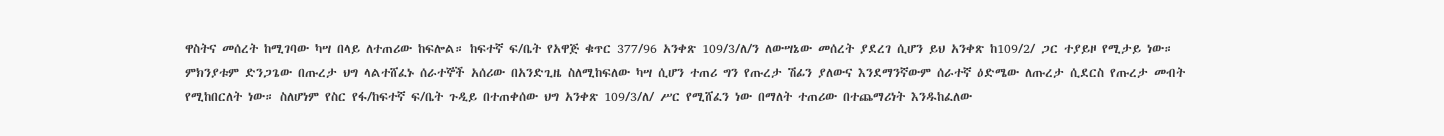ዋስትና መሰረት ከሚገባው ካሣ በላይ ለተጠሪው ከፍሎል። ከፍተኛ ፍ/ቤት የአዋጅ ቁጥር 377/96 አንቀጽ 109/3/ለ/ን ለውሣኔው መሰረት ያደረገ ሲሆን ይህ አንቀጽ ከ109/2/ ጋር ተያይዞ የሚታይ ነው። ምክንያቱም ድንጋጌው በጡረታ ህግ ላልተሸፈኑ ሰራተኞች አሰሪው በአንድጊዜ ስለሚከፍለው ካሣ ሲሆን ተጠሪ ግን የጡረታ ሽፊን ያለውና እንደማንኛውም ሰራተኛ ዕድሜው ለጡረታ ሲደርስ የጡረታ መብት የሚከበርለት ነው። ስለሆነም የስር የፋ/ከፍተኛ ፍ/ቤት ጉዲይ በተጠቀሰው ህግ አንቀጽ 109/3/ለ/ ሥር የሚሸፈን ነው በማለት ተጠሪው በተጨማሪነት እንዱከፈለው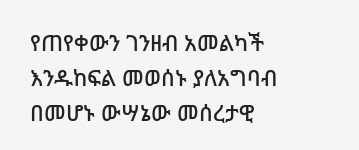የጠየቀውን ገንዘብ አመልካች እንዱከፍል መወሰኑ ያለአግባብ በመሆኑ ውሣኔው መሰረታዊ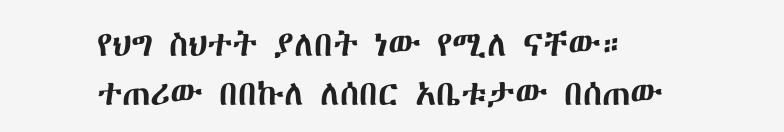የህግ ስህተት ያለበት ነው የሚለ ናቸው።
ተጠሪው በበኩለ ለሰበር አቤቱታው በሰጠው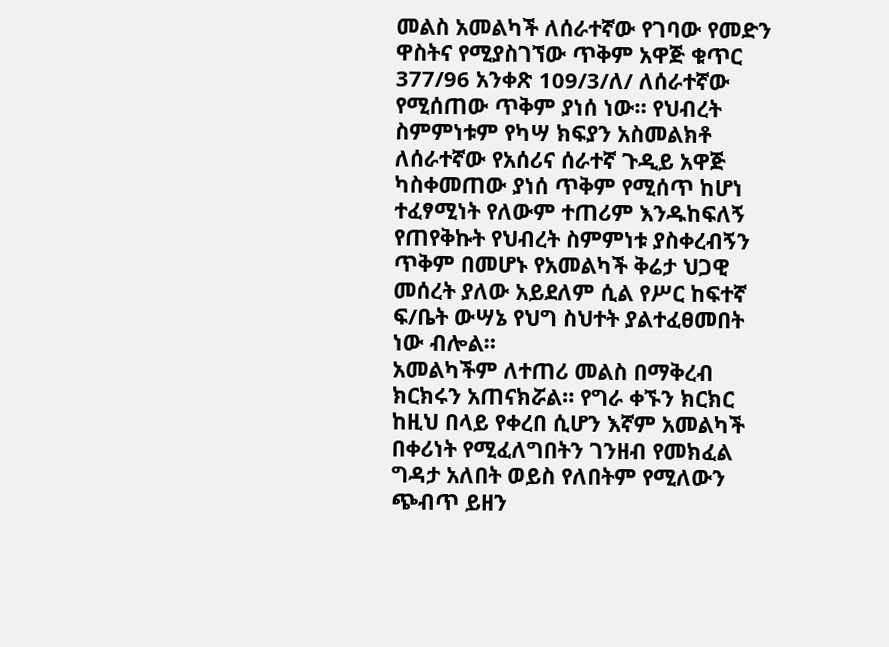መልስ አመልካች ለሰራተኛው የገባው የመድን ዋስትና የሚያስገኘው ጥቅም አዋጅ ቁጥር 377/96 አንቀጽ 109/3/ለ/ ለሰራተኛው የሚሰጠው ጥቅም ያነሰ ነው። የህብረት ስምምነቱም የካሣ ክፍያን አስመልክቶ ለሰራተኛው የአሰሪና ሰራተኛ ጉዲይ አዋጅ ካስቀመጠው ያነሰ ጥቅም የሚሰጥ ከሆነ ተፈፃሚነት የለውም ተጠሪም እንዱከፍለኝ የጠየቅኩት የህብረት ስምምነቱ ያስቀረብኝን ጥቅም በመሆኑ የአመልካች ቅሬታ ህጋዊ መሰረት ያለው አይደለም ሲል የሥር ከፍተኛ ፍ/ቤት ውሣኔ የህግ ስህተት ያልተፈፀመበት ነው ብሎል።
አመልካችም ለተጠሪ መልስ በማቅረብ ክርክሩን አጠናክሯል። የግራ ቀኙን ክርክር ከዚህ በላይ የቀረበ ሲሆን እኛም አመልካች በቀሪነት የሚፈለግበትን ገንዘብ የመክፈል ግዳታ አለበት ወይስ የለበትም የሚለውን ጭብጥ ይዘን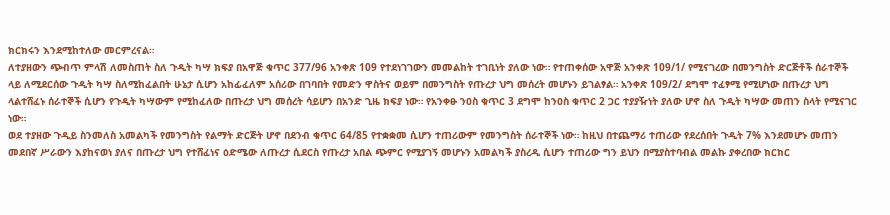ክርክሩን እንደሚከተለው መርምረናል።
ለተያዘውን ጭብጥ ምላሽ ለመስጠት ስለ ጉዲት ካሣ ክፍያ በአዋጅ ቁጥር 377/96 አንቀጽ 109 የተደነገገውን መመልከት ተገቢነት ያለው ነው። የተጠቀሰው አዋጅ አንቀጽ 109/1/ የሚናገረው በመንግስት ድርጅቶች ሰራተኞች ላይ ለሚደርሰው ጉዲት ካሣ ስለሚከፈልበት ሁኔታ ሲሆን አከፊፈለም አሰሪው በገባበት የመድን ዋስትና ወይም በመንግስት የጡረታ ህግ መሰረት መሆኑን ይገልፃል። አንቀጽ 109/2/ ደግሞ ተፈፃሚ የሚሆነው በጡረታ ህግ ላልተሸፈኑ ሰራተኞች ሲሆን የጉዲት ካሣውም የሚከፈለው በጡረታ ህግ መሰረት ሳይሆን በአንድ ጊዜ ክፍያ ነው። የአንቀፁ ንዐስ ቁጥር 3 ደግሞ ከንዐስ ቁጥር 2 ጋር ተያያዥነት ያለው ሆኖ ስለ ጉዲት ካሣው መጠን ስላት የሚናገር ነው።
ወደ ተያዘው ጉዲይ ስንመለስ አመልካች የመንግስት የልማት ድርጅት ሆኖ በደንብ ቁጥር 64/85 የተቋቋመ ሲሆን ተጠሪውም የመንግስት ሰራተኞች ነው። ከዚህ በተጨማሪ ተጠሪው የደረሰበት ጉዲት 7% እንደመሆኑ መጠን መደበኛ ሥራውን እያከናወነ ያለና በጡረታ ህግ የተሸፈነና ዕድሜው ለጡረታ ሲደርስ የጡረታ አበል ጭምር የሚያገኝ መሆኑን አመልካች ያስረዲ ሲሆን ተጠሪው ግን ይህን በሚያስተባብል መልኩ ያቀረበው ክርክር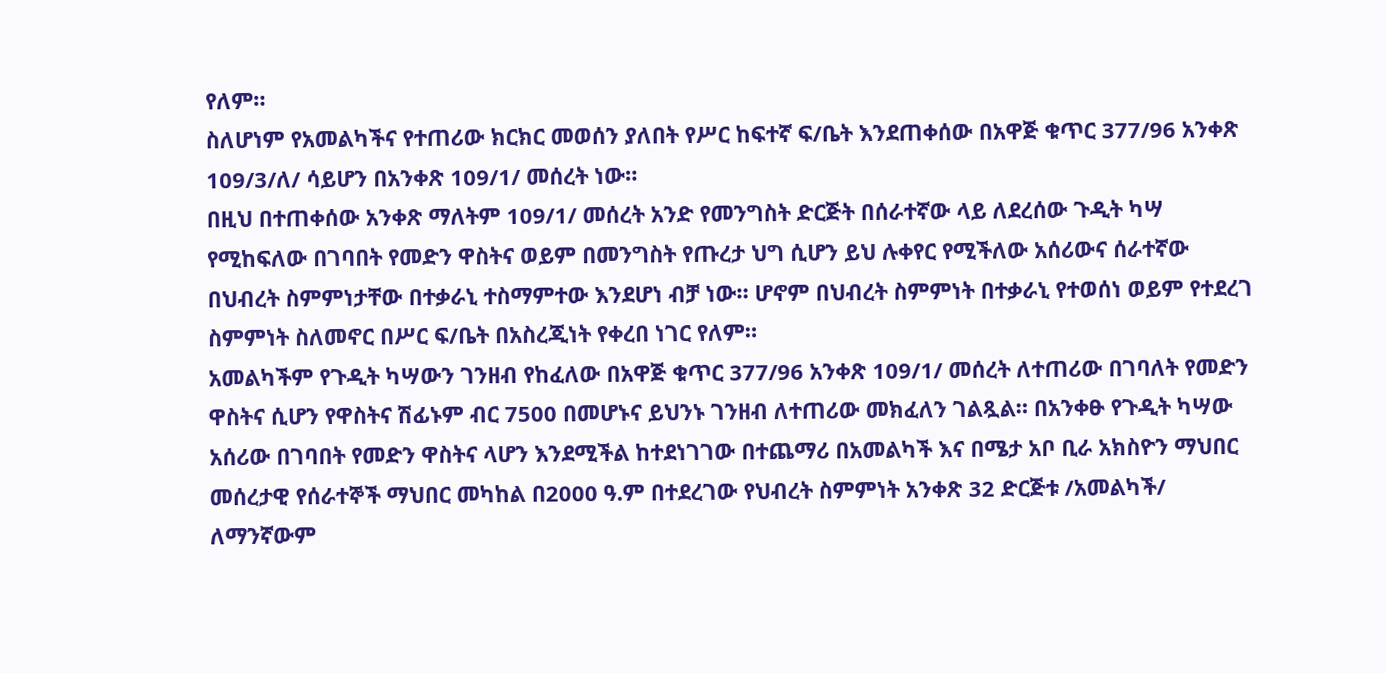የለም።
ስለሆነም የአመልካችና የተጠሪው ክርክር መወሰን ያለበት የሥር ከፍተኛ ፍ/ቤት እንደጠቀሰው በአዋጅ ቁጥር 377/96 አንቀጽ 109/3/ለ/ ሳይሆን በአንቀጽ 109/1/ መሰረት ነው።
በዚህ በተጠቀሰው አንቀጽ ማለትም 109/1/ መሰረት አንድ የመንግስት ድርጅት በሰራተኛው ላይ ለደረሰው ጉዲት ካሣ የሚከፍለው በገባበት የመድን ዋስትና ወይም በመንግስት የጡረታ ህግ ሲሆን ይህ ሉቀየር የሚችለው አሰሪውና ሰራተኛው በህብረት ስምምነታቸው በተቃራኒ ተስማምተው እንደሆነ ብቻ ነው። ሆኖም በህብረት ስምምነት በተቃራኒ የተወሰነ ወይም የተደረገ ስምምነት ስለመኖር በሥር ፍ/ቤት በአስረጂነት የቀረበ ነገር የለም።
አመልካችም የጉዲት ካሣውን ገንዘብ የከፈለው በአዋጅ ቁጥር 377/96 አንቀጽ 109/1/ መሰረት ለተጠሪው በገባለት የመድን ዋስትና ሲሆን የዋስትና ሽፊኑም ብር 7500 በመሆኑና ይህንኑ ገንዘብ ለተጠሪው መክፈለን ገልጿል። በአንቀፁ የጉዲት ካሣው አሰሪው በገባበት የመድን ዋስትና ላሆን እንደሚችል ከተደነገገው በተጨማሪ በአመልካች እና በሜታ አቦ ቢራ አክስዮን ማህበር መሰረታዊ የሰራተኞች ማህበር መካከል በ2000 ዓ.ም በተደረገው የህብረት ስምምነት አንቀጽ 32 ድርጅቱ /አመልካች/ ለማንኛውም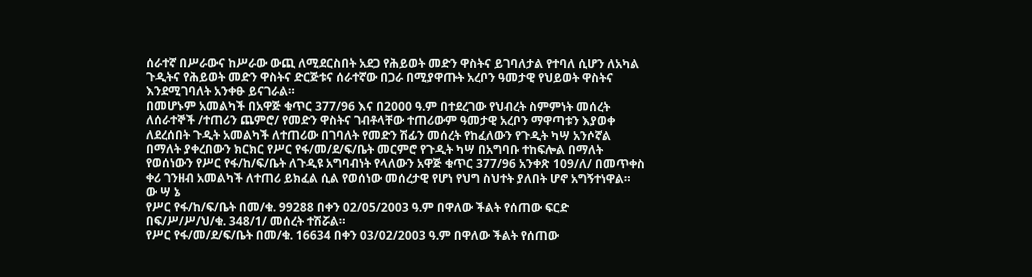ሰራተኛ በሥራውና ከሥራው ውጪ ለሚደርስበት አደጋ የሕይወት መድን ዋስትና ይገባለታል የተባለ ሲሆን ለአካል ጉዲትና የሕይወት መድን ዋስትና ድርጅቱና ሰራተኛው በጋራ በሚያዋጡት አረቦን ዓመታዊ የህይወት ዋስትና እንደሚገባለት አንቀፁ ይናገራል።
በመሆኑም አመልካች በአዋጅ ቁጥር 377/96 እና በ2000 ዓ.ም በተደረገው የህብረት ስምምነት መሰረት ለሰራተኞች /ተጠሪን ጨምሮ/ የመድን ዋስትና ገብቶላቸው ተጠሪውም ዓመታዊ አረቦን ማዋጣቱን እያወቀ ለደረሰበት ጉዲት አመልካች ለተጠሪው በገባለት የመድን ሽፊን መሰረት የከፈለውን የጉዲት ካሣ አንሶኛል በማለት ያቀረበውን ክርክር የሥር የፋ/መ/ደ/ፍ/ቤት መርምሮ የጉዲት ካሣ በአግባቡ ተከፍሎል በማለት የወሰነውን የሥር የፋ/ከ/ፍ/ቤት ለጉዲዩ አግባብነት የላለውን አዋጅ ቁጥር 377/96 አንቀጽ 109/ለ/ በመጥቀስ ቀሪ ገንዘብ አመልካች ለተጠሪ ይክፈል ሲል የወሰነው መሰረታዊ የሆነ የህግ ስህተት ያለበት ሆኖ አግኝተነዋል።
ው ሣ ኔ
የሥር የፋ/ከ/ፍ/ቤት በመ/ቁ. 99288 በቀን 02/05/2003 ዓ.ም በዋለው ችልት የሰጠው ፍርድ በፍ/ሥ/ሥ/ህ/ቁ. 348/1/ መሰረት ተሽሯል።
የሥር የፋ/መ/ደ/ፍ/ቤት በመ/ቁ. 16634 በቀን 03/02/2003 ዓ.ም በዋለው ችልት የሰጠው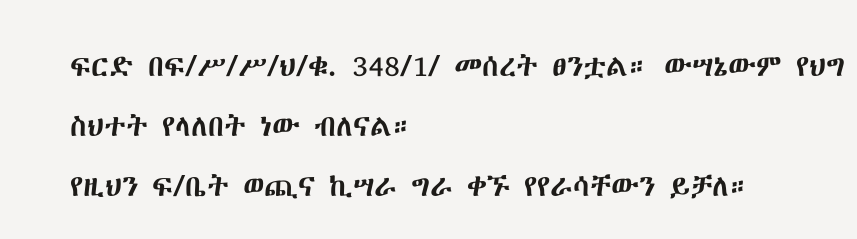ፍርድ በፍ/ሥ/ሥ/ህ/ቁ. 348/1/ መሰረት ፀንቷል። ውሣኔውም የህግ ስህተት የላለበት ነው ብለናል።
የዚህን ፍ/ቤት ወጪና ኪሣራ ግራ ቀኙ የየራሳቸውን ይቻለ።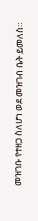መዝገቡ የተዘጋ ስለሆነ ወደ መዝገብ ቤት ይመለስ።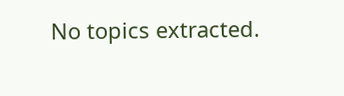No topics extracted.